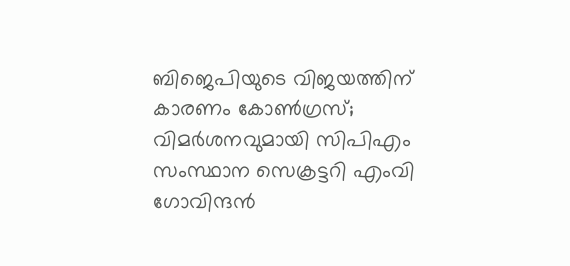ബിജെപിയുടെ വിജയത്തിന് കാരണം കോണ്‍ഗ്രസ്; വിമര്‍ശനവുമായി സിപിഎം സംസ്ഥാന സെക്രട്ടറി എംവി ഗോവിന്ദന്‍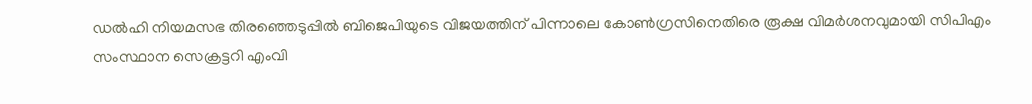ഡല്‍ഹി നിയമസഭ തിരഞ്ഞെടുപ്പില്‍ ബിജെപിയുടെ വിജയത്തിന് പിന്നാലെ കോണ്‍ഗ്രസിനെതിരെ രൂക്ഷ വിമര്‍ശനവുമായി സിപിഎം സംസ്ഥാന സെക്രട്ടറി എംവി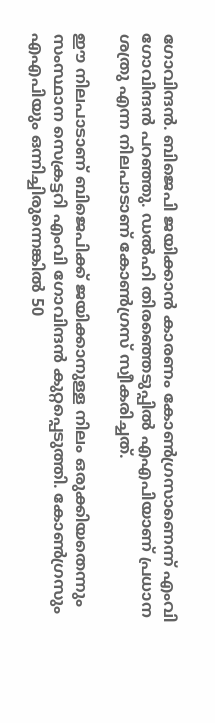ഗോവിന്ദന്‍. ബിജെപി ജയിക്കാന്‍ കാരണം കോണ്‍ഗ്രസാണെന്ന് എംവി ഗോവിന്ദന്‍ പറഞ്ഞു. ഡല്‍ഹി തിരഞ്ഞെടുപ്പില്‍ എഎപിയാണ് പ്രധാന ശത്രു എന്ന നിലപാടാണ് കോണ്‍ഗ്രസ് സ്വീകരിച്ചത്.

ഈ നിലപാടാണ് ബിജെപിക്ക് ജയിക്കാനുള്ള നിലം ഒരുക്കിയതെന്നും സംസ്ഥാന സെക്രട്ടറി എംവി ഗോവിന്ദന്‍ കുറ്റപ്പെടുത്തി. കോണ്‍ഗ്രസും എഎപിയും ഒന്നിച്ചിരുന്നെങ്കില്‍ 50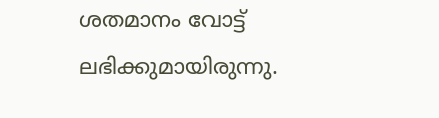ശതമാനം വോട്ട് ലഭിക്കുമായിരുന്നു.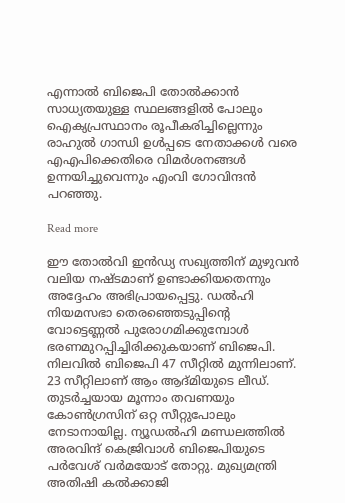എന്നാല്‍ ബിജെപി തോല്‍ക്കാന്‍ സാധ്യതയുള്ള സ്ഥലങ്ങളില്‍ പോലും ഐക്യപ്രസ്ഥാനം രൂപീകരിച്ചില്ലെന്നും രാഹുല്‍ ഗാന്ധി ഉള്‍പ്പടെ നേതാക്കള്‍ വരെ എഎപിക്കെതിരെ വിമര്‍ശനങ്ങള്‍ ഉന്നയിച്ചുവെന്നും എംവി ഗോവിന്ദന്‍ പറഞ്ഞു.

Read more

ഈ തോല്‍വി ഇന്‍ഡ്യ സഖ്യത്തിന് മുഴുവന്‍ വലിയ നഷ്ടമാണ് ഉണ്ടാക്കിയതെന്നും അദ്ദേഹം അഭിപ്രായപ്പെട്ടു. ഡല്‍ഹി നിയമസഭാ തെരഞ്ഞെടുപ്പിന്റെ വോട്ടെണ്ണല്‍ പുരോഗമിക്കുമ്പോള്‍ ഭരണമുറപ്പിച്ചിരിക്കുകയാണ് ബിജെപി. നിലവില്‍ ബിജെപി 47 സീറ്റില്‍ മുന്നിലാണ്. 23 സീറ്റിലാണ് ആം ആദ്മിയുടെ ലീഡ്. തുടര്‍ച്ചയായ മൂന്നാം തവണയും കോണ്‍ഗ്രസിന് ഒറ്റ സീറ്റുപോലും നേടാനായില്ല. ന്യൂഡല്‍ഹി മണ്ഡലത്തില്‍ അരവിന്ദ് കെജ്രിവാള്‍ ബിജെപിയുടെ പര്‍വേശ് വര്‍മയോട് തോറ്റു. മുഖ്യമന്ത്രി അതിഷി കല്‍ക്കാജി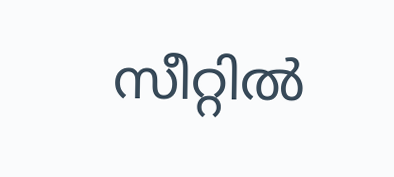സീറ്റില്‍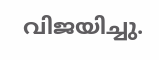വിജയിച്ചു.